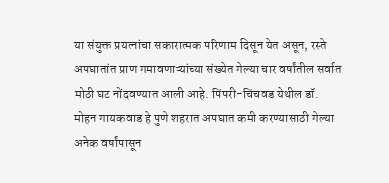या संयुक्त प्रयत्नांचा सकारात्मक परिणाम दिसून येत असून, रस्ते अपघातांत प्राण गमावणाऱ्यांच्या संख्येत गेल्या चार वर्षांतील सर्वात मोठी घट नोंदवण्यात आली आहे. पिंपरी-चिंचवड येथील डॉ. मोहन गायकवाड हे पुणे शहरात अपघात कमी करण्यासाठी गेल्या अनेक वर्षांपासून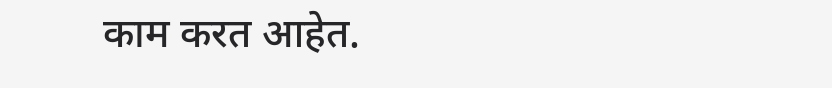काम करत आहेत.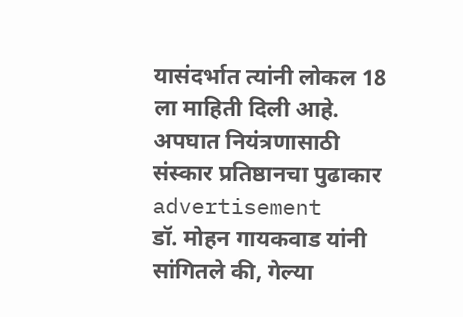यासंदर्भात त्यांनी लोकल 18 ला माहिती दिली आहे.
अपघात नियंत्रणासाठी संस्कार प्रतिष्ठानचा पुढाकार
advertisement
डॉ. मोहन गायकवाड यांनी सांगितले की, गेल्या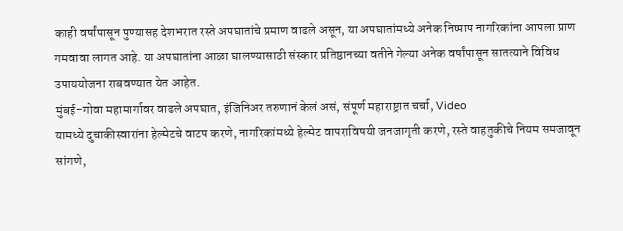काही वर्षांपासून पुण्यासह देशभरात रस्ते अपघातांचे प्रमाण वाढले असून, या अपघातांमध्ये अनेक निष्पाप नागरिकांना आपला प्राण गमवावा लागत आहे. या अपघातांना आळा घालण्यासाठी संस्कार प्रतिष्ठानच्या वतीने गेल्या अनेक वर्षांपासून सातत्याने विविध उपाययोजना राबवण्यात येत आहेत.
मुंबई-गोवा महामार्गावर वाढले अपघात, इंजिनिअर तरुणानं केलं असं, संपूर्ण महाराष्ट्रात चर्चा, Video
यामध्ये दुचाकीस्वारांना हेल्मेटचे वाटप करणे, नागरिकांमध्ये हेल्मेट वापराविषयी जनजागृती करणे, रस्ते वाहतुकीचे नियम समजावून सांगणे,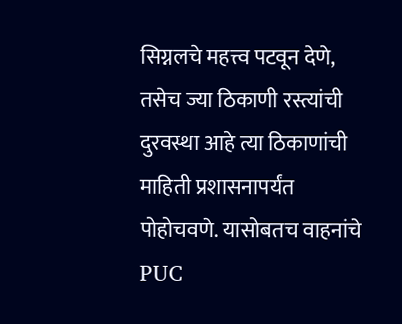सिग्नलचे महत्त्व पटवून देणे, तसेच ज्या ठिकाणी रस्त्यांची दुरवस्था आहे त्या ठिकाणांची माहिती प्रशासनापर्यंत पोहोचवणे. यासोबतच वाहनांचे PUC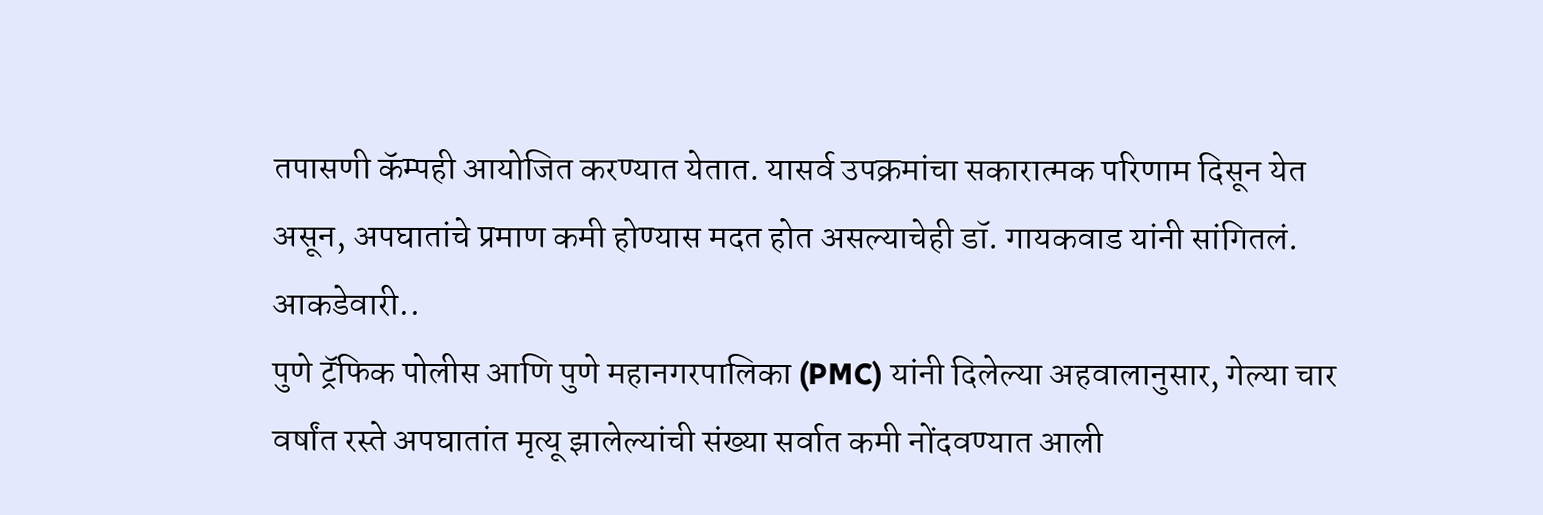तपासणी कॅम्पही आयोजित करण्यात येतात. यासर्व उपक्रमांचा सकारात्मक परिणाम दिसून येत असून, अपघातांचे प्रमाण कमी होण्यास मदत होत असल्याचेही डॉ. गायकवाड यांनी सांगितलं.
आकडेवारी..
पुणे ट्रॅफिक पोलीस आणि पुणे महानगरपालिका (PMC) यांनी दिलेल्या अहवालानुसार, गेल्या चार वर्षांत रस्ते अपघातांत मृत्यू झालेल्यांची संख्या सर्वात कमी नोंदवण्यात आली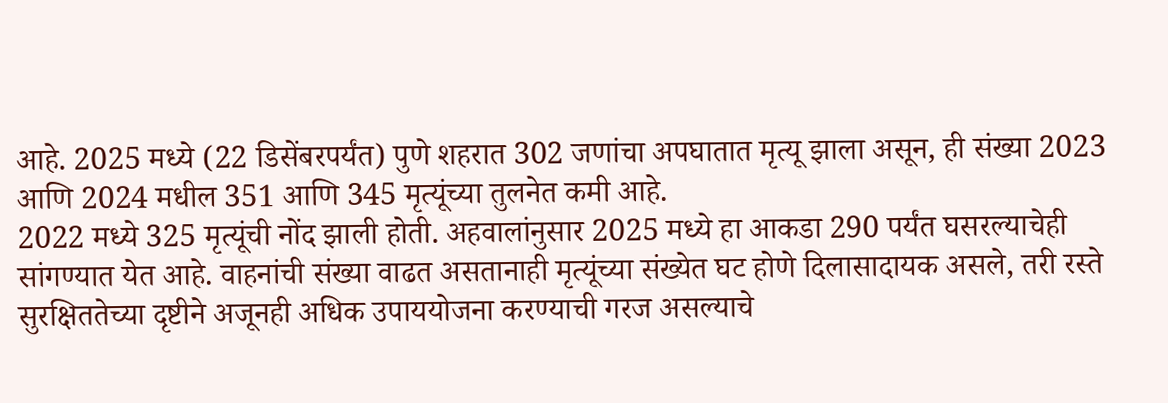आहे. 2025 मध्ये (22 डिसेंबरपर्यंत) पुणे शहरात 302 जणांचा अपघातात मृत्यू झाला असून, ही संख्या 2023 आणि 2024 मधील 351 आणि 345 मृत्यूंच्या तुलनेत कमी आहे.
2022 मध्ये 325 मृत्यूंची नोंद झाली होती. अहवालांनुसार 2025 मध्ये हा आकडा 290 पर्यंत घसरल्याचेही सांगण्यात येत आहे. वाहनांची संख्या वाढत असतानाही मृत्यूंच्या संख्येत घट होणे दिलासादायक असले, तरी रस्ते सुरक्षिततेच्या दृष्टीने अजूनही अधिक उपाययोजना करण्याची गरज असल्याचे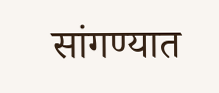सांगण्यात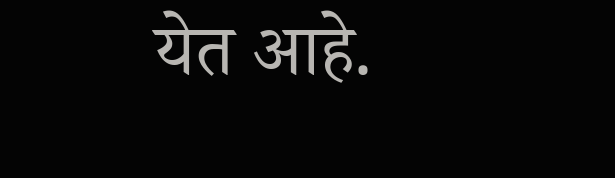येत आहे.